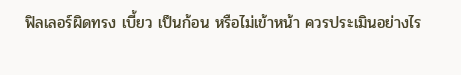ฟิลเลอร์ผิดทรง เบี้ยว เป็นก้อน หรือไม่เข้าหน้า ควรประเมินอย่างไร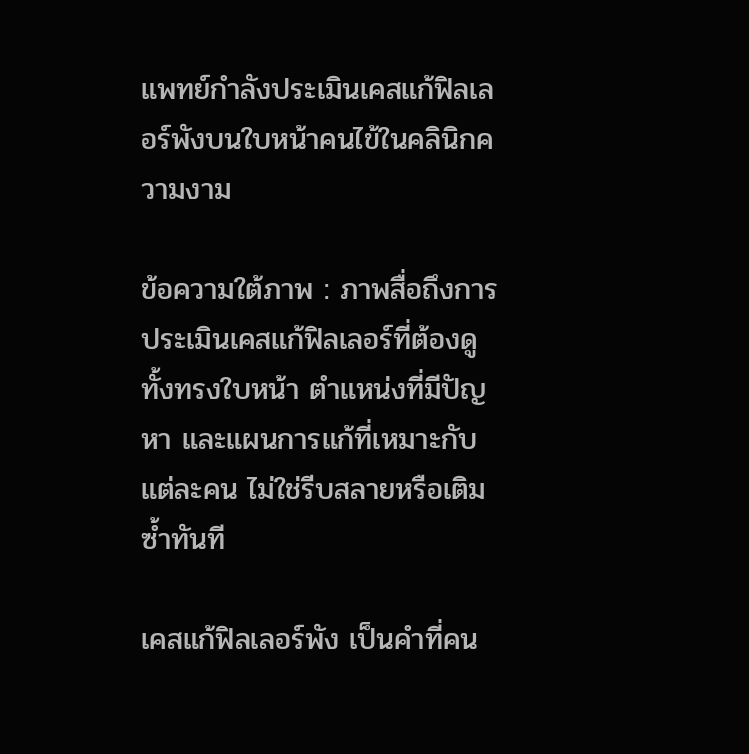แพทย์กำลังประเมินเคสแก้ฟิลเลอร์พังบนใบหน้าคนไข้ในคลินิกความงาม

ข้อความใต้ภาพ : ภาพสื่อถึงการประเมินเคสแก้ฟิลเลอร์ที่ต้องดูทั้งทรงใบหน้า ตำแหน่งที่มีปัญหา และแผนการแก้ที่เหมาะกับแต่ละคน ไม่ใช่รีบสลายหรือเติมซ้ำทันที

เคสแก้ฟิลเลอร์พัง เป็นคำที่คน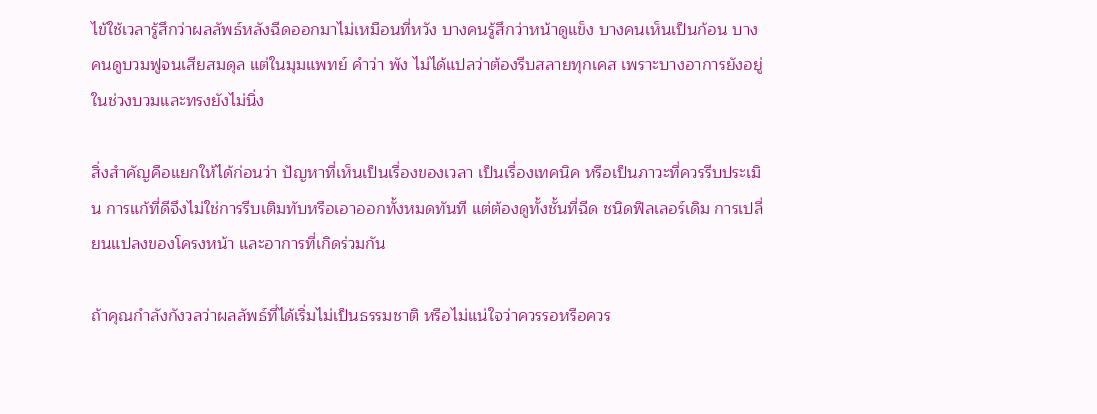ไข้ใช้เวลารู้สึกว่าผลลัพธ์หลังฉีดออกมาไม่เหมือนที่หวัง บางคนรู้สึกว่าหน้าดูแข็ง บางคนเห็นเป็นก้อน บางคนดูบวมฟูจนเสียสมดุล แต่ในมุมแพทย์ คำว่า พัง ไม่ได้แปลว่าต้องรีบสลายทุกเคส เพราะบางอาการยังอยู่ในช่วงบวมและทรงยังไม่นิ่ง

สิ่งสำคัญคือแยกให้ได้ก่อนว่า ปัญหาที่เห็นเป็นเรื่องของเวลา เป็นเรื่องเทคนิค หรือเป็นภาวะที่ควรรีบประเมิน การแก้ที่ดีจึงไม่ใช่การรีบเติมทับหรือเอาออกทั้งหมดทันที แต่ต้องดูทั้งชั้นที่ฉีด ชนิดฟิลเลอร์เดิม การเปลี่ยนแปลงของโครงหน้า และอาการที่เกิดร่วมกัน

ถ้าคุณกำลังกังวลว่าผลลัพธ์ที่ได้เริ่มไม่เป็นธรรมชาติ หรือไม่แน่ใจว่าควรรอหรือควร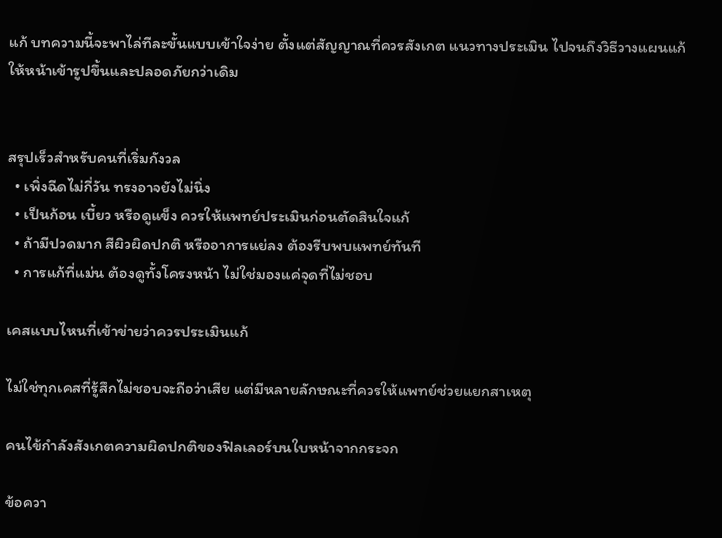แก้ บทความนี้จะพาไล่ทีละขั้นแบบเข้าใจง่าย ตั้งแต่สัญญาณที่ควรสังเกต แนวทางประเมิน ไปจนถึงวิธีวางแผนแก้ให้หน้าเข้ารูปขึ้นและปลอดภัยกว่าเดิม


สรุปเร็วสำหรับคนที่เริ่มกังวล
  • เพิ่งฉีดไม่กี่วัน ทรงอาจยังไม่นิ่ง
  • เป็นก้อน เบี้ยว หรือดูแข็ง ควรให้แพทย์ประเมินก่อนตัดสินใจแก้
  • ถ้ามีปวดมาก สีผิวผิดปกติ หรืออาการแย่ลง ต้องรีบพบแพทย์ทันที
  • การแก้ที่แม่น ต้องดูทั้งโครงหน้า ไม่ใช่มองแค่จุดที่ไม่ชอบ

เคสแบบไหนที่เข้าข่ายว่าควรประเมินแก้

ไม่ใช่ทุกเคสที่รู้สึกไม่ชอบจะถือว่าเสีย แต่มีหลายลักษณะที่ควรให้แพทย์ช่วยแยกสาเหตุ

คนไข้กำลังสังเกตความผิดปกติของฟิลเลอร์บนใบหน้าจากกระจก

ข้อควา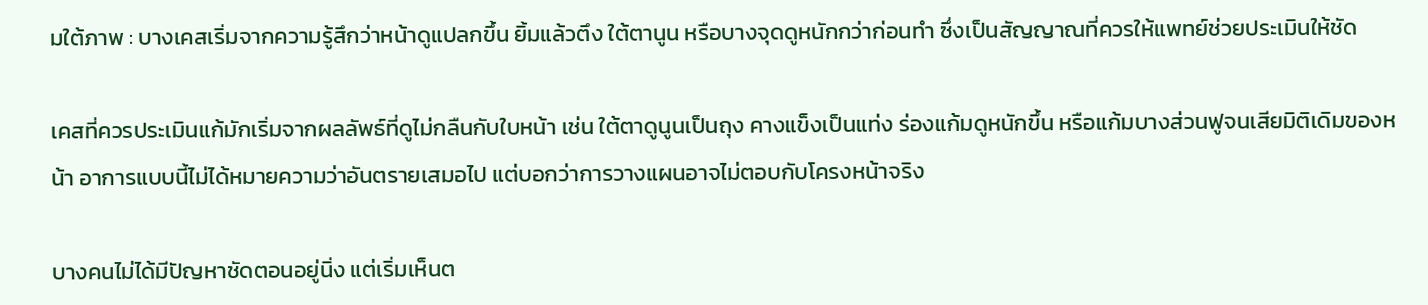มใต้ภาพ : บางเคสเริ่มจากความรู้สึกว่าหน้าดูแปลกขึ้น ยิ้มแล้วตึง ใต้ตานูน หรือบางจุดดูหนักกว่าก่อนทำ ซึ่งเป็นสัญญาณที่ควรให้แพทย์ช่วยประเมินให้ชัด

เคสที่ควรประเมินแก้มักเริ่มจากผลลัพธ์ที่ดูไม่กลืนกับใบหน้า เช่น ใต้ตาดูนูนเป็นถุง คางแข็งเป็นแท่ง ร่องแก้มดูหนักขึ้น หรือแก้มบางส่วนฟูจนเสียมิติเดิมของหน้า อาการแบบนี้ไม่ได้หมายความว่าอันตรายเสมอไป แต่บอกว่าการวางแผนอาจไม่ตอบกับโครงหน้าจริง

บางคนไม่ได้มีปัญหาชัดตอนอยู่นิ่ง แต่เริ่มเห็นต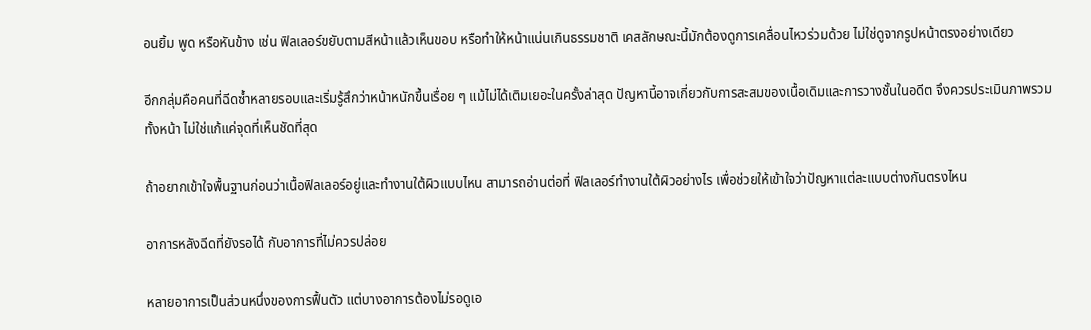อนยิ้ม พูด หรือหันข้าง เช่น ฟิลเลอร์ขยับตามสีหน้าแล้วเห็นขอบ หรือทำให้หน้าแน่นเกินธรรมชาติ เคสลักษณะนี้มักต้องดูการเคลื่อนไหวร่วมด้วย ไม่ใช่ดูจากรูปหน้าตรงอย่างเดียว

อีกกลุ่มคือคนที่ฉีดซ้ำหลายรอบและเริ่มรู้สึกว่าหน้าหนักขึ้นเรื่อย ๆ แม้ไม่ได้เติมเยอะในครั้งล่าสุด ปัญหานี้อาจเกี่ยวกับการสะสมของเนื้อเดิมและการวางชั้นในอดีต จึงควรประเมินภาพรวมทั้งหน้า ไม่ใช่แก้แค่จุดที่เห็นชัดที่สุด

ถ้าอยากเข้าใจพื้นฐานก่อนว่าเนื้อฟิลเลอร์อยู่และทำงานใต้ผิวแบบไหน สามารถอ่านต่อที่ ฟิลเลอร์ทำงานใต้ผิวอย่างไร เพื่อช่วยให้เข้าใจว่าปัญหาแต่ละแบบต่างกันตรงไหน

อาการหลังฉีดที่ยังรอได้ กับอาการที่ไม่ควรปล่อย

หลายอาการเป็นส่วนหนึ่งของการฟื้นตัว แต่บางอาการต้องไม่รอดูเอ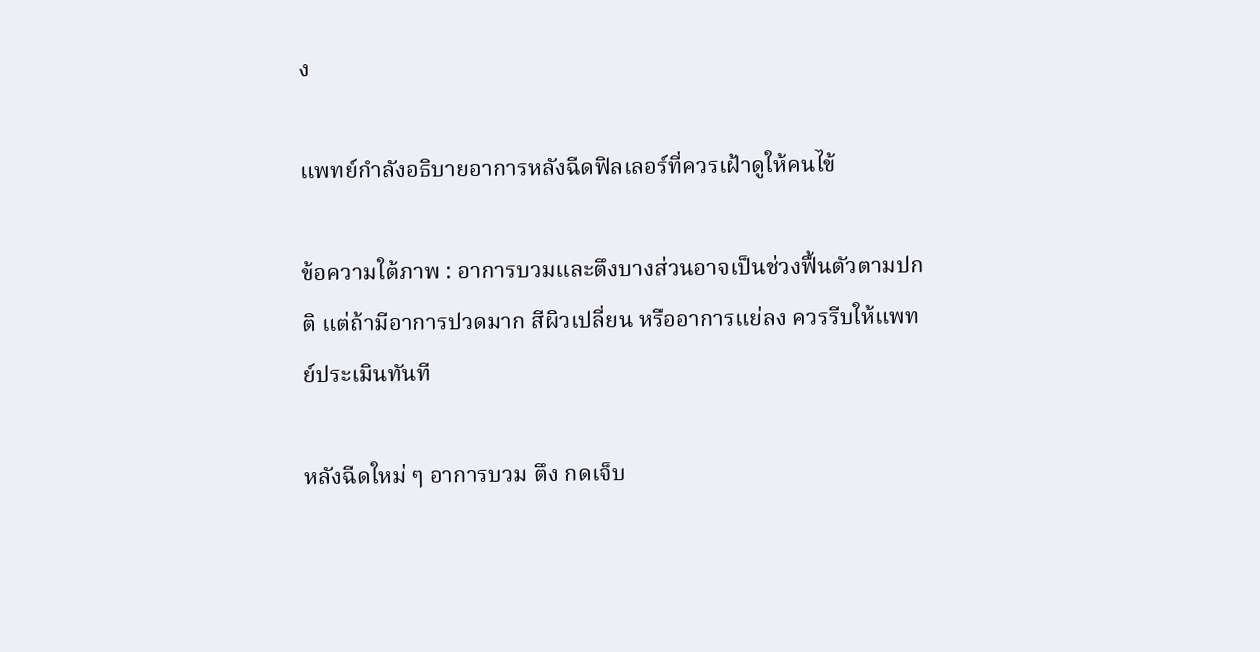ง

แพทย์กำลังอธิบายอาการหลังฉีดฟิลเลอร์ที่ควรเฝ้าดูให้คนไข้

ข้อความใต้ภาพ : อาการบวมและตึงบางส่วนอาจเป็นช่วงฟื้นตัวตามปกติ แต่ถ้ามีอาการปวดมาก สีผิวเปลี่ยน หรืออาการแย่ลง ควรรีบให้แพทย์ประเมินทันที

หลังฉีดใหม่ ๆ อาการบวม ตึง กดเจ็บ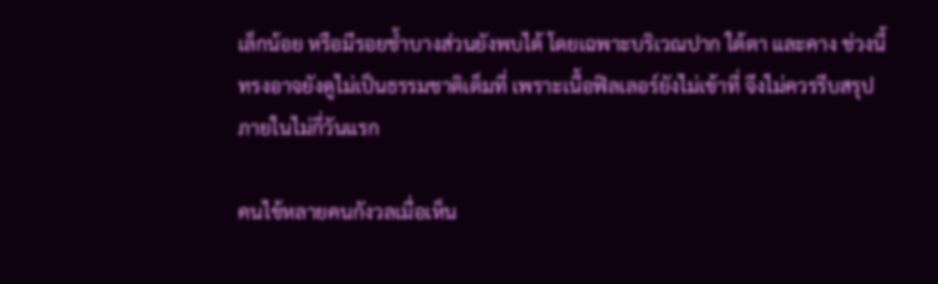เล็กน้อย หรือมีรอยช้ำบางส่วนยังพบได้ โดยเฉพาะบริเวณปาก ใต้ตา และคาง ช่วงนี้ทรงอาจยังดูไม่เป็นธรรมชาติเต็มที่ เพราะเนื้อฟิลเลอร์ยังไม่เข้าที่ จึงไม่ควรรีบสรุปภายในไม่กี่วันแรก

คนไข้หลายคนกังวลเมื่อเห็น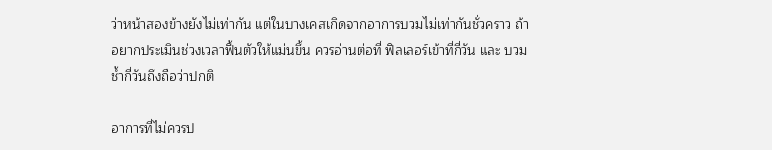ว่าหน้าสองข้างยังไม่เท่ากัน แต่ในบางเคสเกิดจากอาการบวมไม่เท่ากันชั่วคราว ถ้าอยากประเมินช่วงเวลาฟื้นตัวให้แม่นขึ้น ควรอ่านต่อที่ ฟิลเลอร์เข้าที่กี่วัน และ บวมช้ำกี่วันถึงถือว่าปกติ

อาการที่ไม่ควรป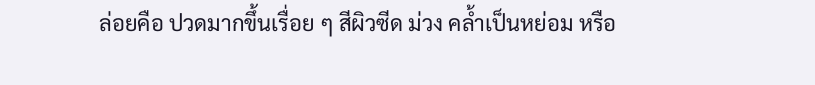ล่อยคือ ปวดมากขึ้นเรื่อย ๆ สีผิวซีด ม่วง คล้ำเป็นหย่อม หรือ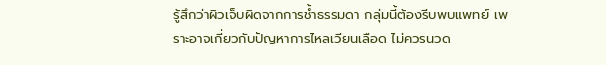รู้สึกว่าผิวเจ็บผิดจากการช้ำธรรมดา กลุ่มนี้ต้องรีบพบแพทย์ เพราะอาจเกี่ยวกับปัญหาการไหลเวียนเลือด ไม่ควรนวด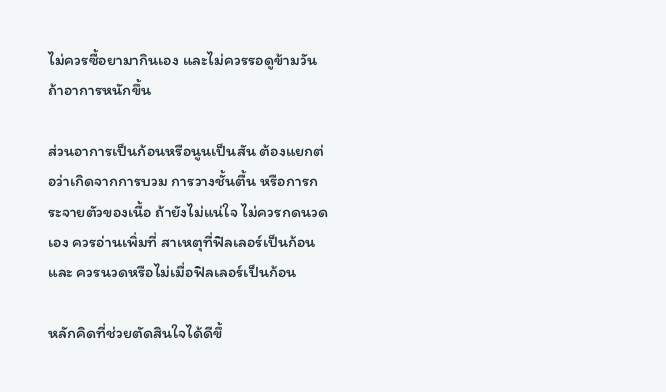ไม่ควรซื้อยามากินเอง และไม่ควรรอดูข้ามวันถ้าอาการหนักขึ้น

ส่วนอาการเป็นก้อนหรือนูนเป็นสัน ต้องแยกต่อว่าเกิดจากการบวม การวางชั้นตื้น หรือการกระจายตัวของเนื้อ ถ้ายังไม่แน่ใจ ไม่ควรกดนวดเอง ควรอ่านเพิ่มที่ สาเหตุที่ฟิลเลอร์เป็นก้อน และ ควรนวดหรือไม่เมื่อฟิลเลอร์เป็นก้อน

หลักคิดที่ช่วยตัดสินใจได้ดีขึ้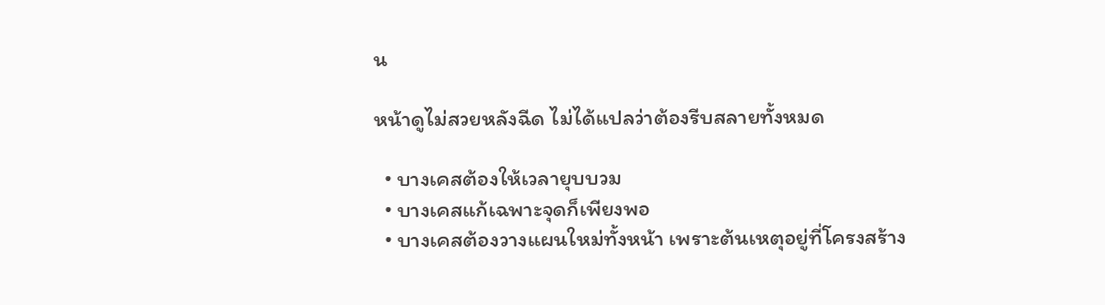น

หน้าดูไม่สวยหลังฉีด ไม่ได้แปลว่าต้องรีบสลายทั้งหมด

  • บางเคสต้องให้เวลายุบบวม
  • บางเคสแก้เฉพาะจุดก็เพียงพอ
  • บางเคสต้องวางแผนใหม่ทั้งหน้า เพราะต้นเหตุอยู่ที่โครงสร้าง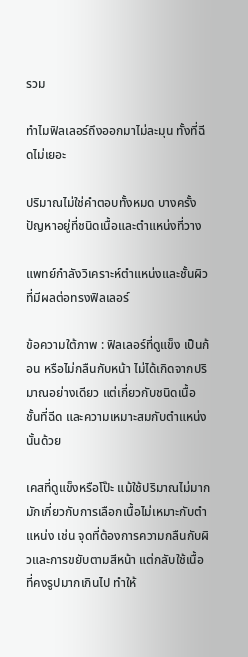รวม

ทำไมฟิลเลอร์ถึงออกมาไม่ละมุน ทั้งที่ฉีดไม่เยอะ

ปริมาณไม่ใช่คำตอบทั้งหมด บางครั้งปัญหาอยู่ที่ชนิดเนื้อและตำแหน่งที่วาง

แพทย์กำลังวิเคราะห์ตำแหน่งและชั้นผิวที่มีผลต่อทรงฟิลเลอร์

ข้อความใต้ภาพ : ฟิลเลอร์ที่ดูแข็ง เป็นก้อน หรือไม่กลืนกับหน้า ไม่ได้เกิดจากปริมาณอย่างเดียว แต่เกี่ยวกับชนิดเนื้อ ชั้นที่ฉีด และความเหมาะสมกับตำแหน่งนั้นด้วย

เคสที่ดูแข็งหรือโป๊ะ แม้ใช้ปริมาณไม่มาก มักเกี่ยวกับการเลือกเนื้อไม่เหมาะกับตำแหน่ง เช่น จุดที่ต้องการความกลืนกับผิวและการขยับตามสีหน้า แต่กลับใช้เนื้อที่คงรูปมากเกินไป ทำให้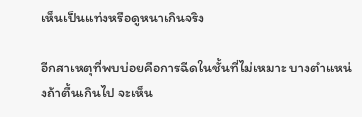เห็นเป็นแท่งหรือดูหนาเกินจริง

อีกสาเหตุที่พบบ่อยคือการฉีดในชั้นที่ไม่เหมาะ บางตำแหน่งถ้าตื้นเกินไป จะเห็น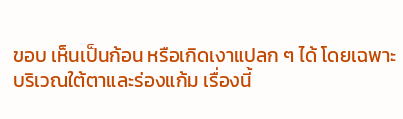ขอบ เห็นเป็นก้อน หรือเกิดเงาแปลก ๆ ได้ โดยเฉพาะบริเวณใต้ตาและร่องแก้ม เรื่องนี้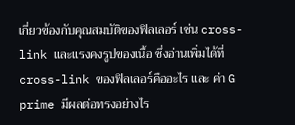เกี่ยวข้องกับคุณสมบัติของฟิลเลอร์ เช่น cross-link และแรงคงรูปของเนื้อ ซึ่งอ่านเพิ่มได้ที่ cross-link ของฟิลเลอร์คืออะไร และ ค่า G prime มีผลต่อทรงอย่างไร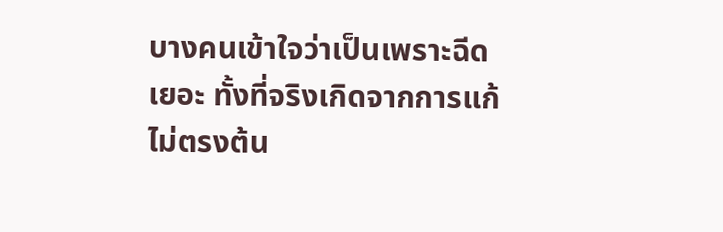บางคนเข้าใจว่าเป็นเพราะฉีดเยอะ ทั้งที่จริงเกิดจากการแก้ไม่ตรงต้น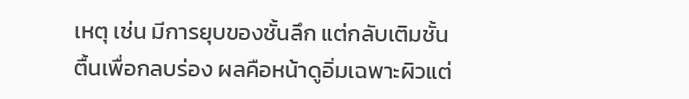เหตุ เช่น มีการยุบของชั้นลึก แต่กลับเติมชั้นตื้นเพื่อกลบร่อง ผลคือหน้าดูอิ่มเฉพาะผิวแต่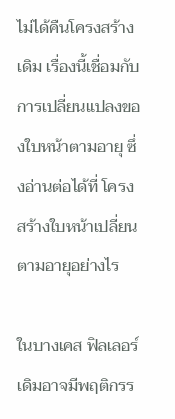ไม่ได้คืนโครงสร้างเดิม เรื่องนี้เชื่อมกับการเปลี่ยนแปลงของใบหน้าตามอายุ ซึ่งอ่านต่อได้ที่ โครงสร้างใบหน้าเปลี่ยนตามอายุอย่างไร

ในบางเคส ฟิลเลอร์เดิมอาจมีพฤติกรร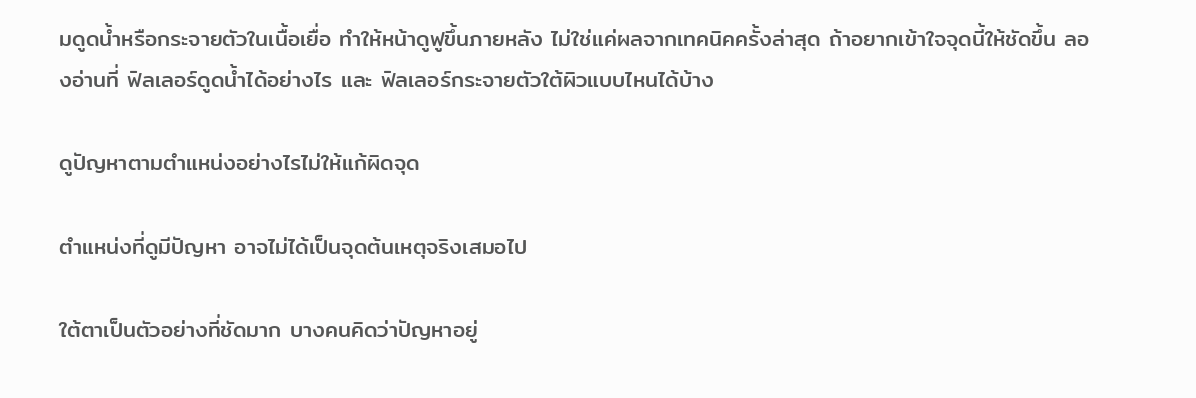มดูดน้ำหรือกระจายตัวในเนื้อเยื่อ ทำให้หน้าดูฟูขึ้นภายหลัง ไม่ใช่แค่ผลจากเทคนิคครั้งล่าสุด ถ้าอยากเข้าใจจุดนี้ให้ชัดขึ้น ลองอ่านที่ ฟิลเลอร์ดูดน้ำได้อย่างไร และ ฟิลเลอร์กระจายตัวใต้ผิวแบบไหนได้บ้าง

ดูปัญหาตามตำแหน่งอย่างไรไม่ให้แก้ผิดจุด

ตำแหน่งที่ดูมีปัญหา อาจไม่ได้เป็นจุดต้นเหตุจริงเสมอไป

ใต้ตาเป็นตัวอย่างที่ชัดมาก บางคนคิดว่าปัญหาอยู่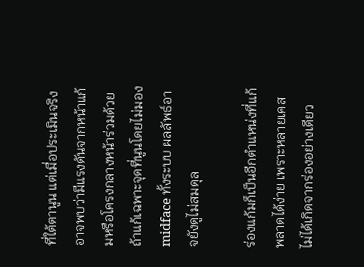ที่ใต้ตานูน แต่เมื่อประเมินจริงอาจพบว่ามีแรงดันจากหน้าแก้มหรือโครงกลางหน้าร่วมด้วย ถ้าแก้เฉพาะจุดที่นูนโดยไม่มอง midface ทั้งระบบ ผลลัพธ์อาจยังดูไม่สมดุล

ร่องแก้มก็เป็นอีกตำแหน่งที่แก้พลาดได้ง่าย เพราะหลายเคสไม่ได้เกิดจากร่องอย่างเดียว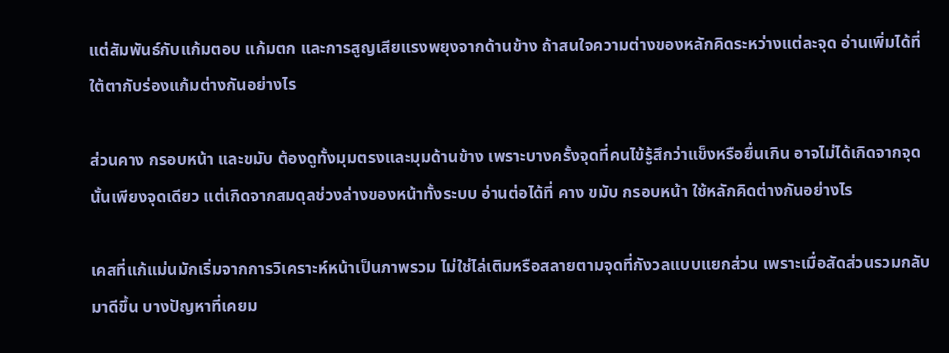แต่สัมพันธ์กับแก้มตอบ แก้มตก และการสูญเสียแรงพยุงจากด้านข้าง ถ้าสนใจความต่างของหลักคิดระหว่างแต่ละจุด อ่านเพิ่มได้ที่ ใต้ตากับร่องแก้มต่างกันอย่างไร

ส่วนคาง กรอบหน้า และขมับ ต้องดูทั้งมุมตรงและมุมด้านข้าง เพราะบางครั้งจุดที่คนไข้รู้สึกว่าแข็งหรือยื่นเกิน อาจไม่ได้เกิดจากจุดนั้นเพียงจุดเดียว แต่เกิดจากสมดุลช่วงล่างของหน้าทั้งระบบ อ่านต่อได้ที่ คาง ขมับ กรอบหน้า ใช้หลักคิดต่างกันอย่างไร

เคสที่แก้แม่นมักเริ่มจากการวิเคราะห์หน้าเป็นภาพรวม ไม่ใช่ไล่เติมหรือสลายตามจุดที่กังวลแบบแยกส่วน เพราะเมื่อสัดส่วนรวมกลับมาดีขึ้น บางปัญหาที่เคยม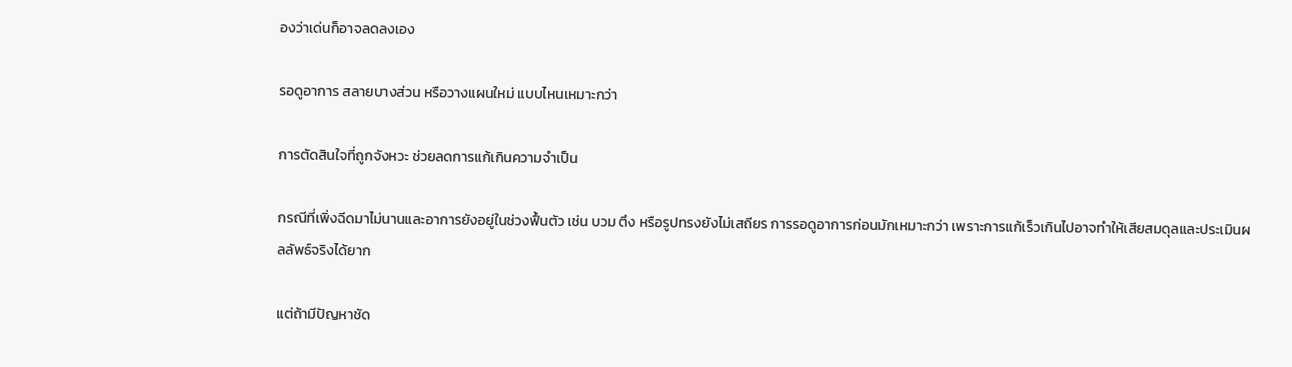องว่าเด่นก็อาจลดลงเอง

รอดูอาการ สลายบางส่วน หรือวางแผนใหม่ แบบไหนเหมาะกว่า

การตัดสินใจที่ถูกจังหวะ ช่วยลดการแก้เกินความจำเป็น

กรณีที่เพิ่งฉีดมาไม่นานและอาการยังอยู่ในช่วงฟื้นตัว เช่น บวม ตึง หรือรูปทรงยังไม่เสถียร การรอดูอาการก่อนมักเหมาะกว่า เพราะการแก้เร็วเกินไปอาจทำให้เสียสมดุลและประเมินผลลัพธ์จริงได้ยาก

แต่ถ้ามีปัญหาชัด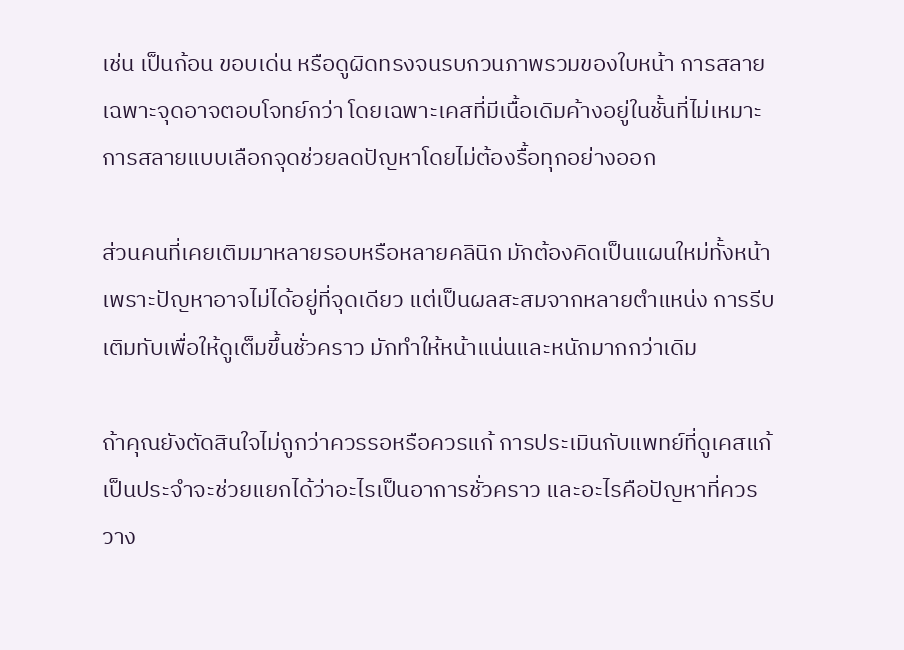เช่น เป็นก้อน ขอบเด่น หรือดูผิดทรงจนรบกวนภาพรวมของใบหน้า การสลายเฉพาะจุดอาจตอบโจทย์กว่า โดยเฉพาะเคสที่มีเนื้อเดิมค้างอยู่ในชั้นที่ไม่เหมาะ การสลายแบบเลือกจุดช่วยลดปัญหาโดยไม่ต้องรื้อทุกอย่างออก

ส่วนคนที่เคยเติมมาหลายรอบหรือหลายคลินิก มักต้องคิดเป็นแผนใหม่ทั้งหน้า เพราะปัญหาอาจไม่ได้อยู่ที่จุดเดียว แต่เป็นผลสะสมจากหลายตำแหน่ง การรีบเติมทับเพื่อให้ดูเต็มขึ้นชั่วคราว มักทำให้หน้าแน่นและหนักมากกว่าเดิม

ถ้าคุณยังตัดสินใจไม่ถูกว่าควรรอหรือควรแก้ การประเมินกับแพทย์ที่ดูเคสแก้เป็นประจำจะช่วยแยกได้ว่าอะไรเป็นอาการชั่วคราว และอะไรคือปัญหาที่ควรวาง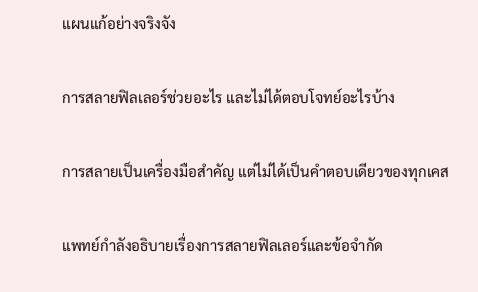แผนแก้อย่างจริงจัง

การสลายฟิลเลอร์ช่วยอะไร และไม่ได้ตอบโจทย์อะไรบ้าง

การสลายเป็นเครื่องมือสำคัญ แต่ไม่ได้เป็นคำตอบเดียวของทุกเคส

แพทย์กำลังอธิบายเรื่องการสลายฟิลเลอร์และข้อจำกัด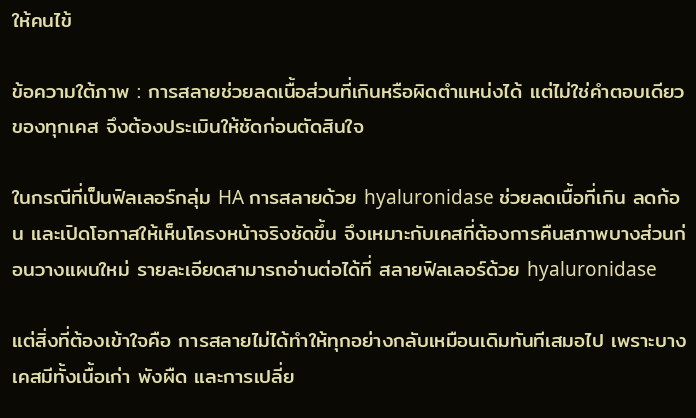ให้คนไข้

ข้อความใต้ภาพ : การสลายช่วยลดเนื้อส่วนที่เกินหรือผิดตำแหน่งได้ แต่ไม่ใช่คำตอบเดียวของทุกเคส จึงต้องประเมินให้ชัดก่อนตัดสินใจ

ในกรณีที่เป็นฟิลเลอร์กลุ่ม HA การสลายด้วย hyaluronidase ช่วยลดเนื้อที่เกิน ลดก้อน และเปิดโอกาสให้เห็นโครงหน้าจริงชัดขึ้น จึงเหมาะกับเคสที่ต้องการคืนสภาพบางส่วนก่อนวางแผนใหม่ รายละเอียดสามารถอ่านต่อได้ที่ สลายฟิลเลอร์ด้วย hyaluronidase

แต่สิ่งที่ต้องเข้าใจคือ การสลายไม่ได้ทำให้ทุกอย่างกลับเหมือนเดิมทันทีเสมอไป เพราะบางเคสมีทั้งเนื้อเก่า พังผืด และการเปลี่ย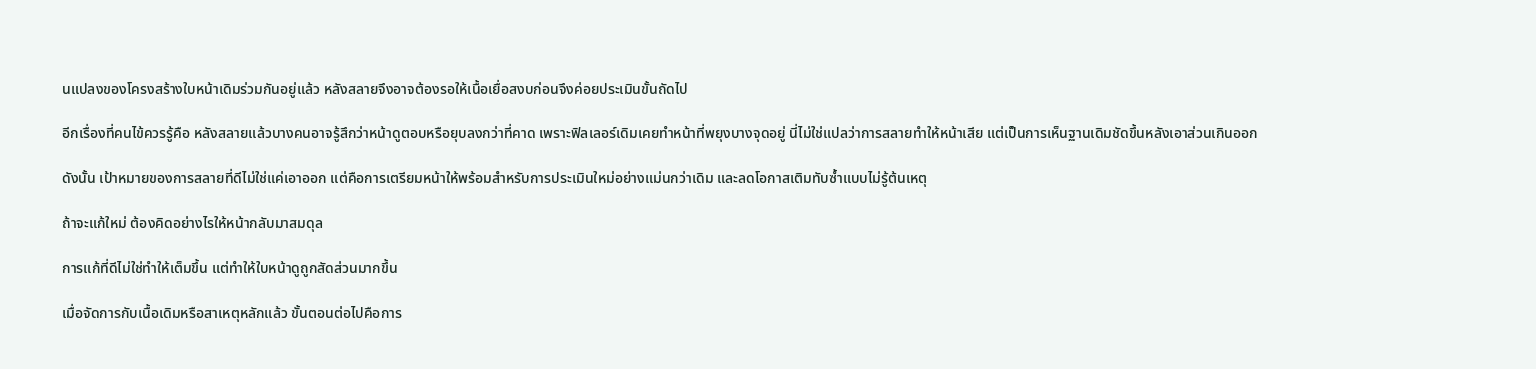นแปลงของโครงสร้างใบหน้าเดิมร่วมกันอยู่แล้ว หลังสลายจึงอาจต้องรอให้เนื้อเยื่อสงบก่อนจึงค่อยประเมินขั้นถัดไป

อีกเรื่องที่คนไข้ควรรู้คือ หลังสลายแล้วบางคนอาจรู้สึกว่าหน้าดูตอบหรือยุบลงกว่าที่คาด เพราะฟิลเลอร์เดิมเคยทำหน้าที่พยุงบางจุดอยู่ นี่ไม่ใช่แปลว่าการสลายทำให้หน้าเสีย แต่เป็นการเห็นฐานเดิมชัดขึ้นหลังเอาส่วนเกินออก

ดังนั้น เป้าหมายของการสลายที่ดีไม่ใช่แค่เอาออก แต่คือการเตรียมหน้าให้พร้อมสำหรับการประเมินใหม่อย่างแม่นกว่าเดิม และลดโอกาสเติมทับซ้ำแบบไม่รู้ต้นเหตุ

ถ้าจะแก้ใหม่ ต้องคิดอย่างไรให้หน้ากลับมาสมดุล

การแก้ที่ดีไม่ใช่ทำให้เต็มขึ้น แต่ทำให้ใบหน้าดูถูกสัดส่วนมากขึ้น

เมื่อจัดการกับเนื้อเดิมหรือสาเหตุหลักแล้ว ขั้นตอนต่อไปคือการ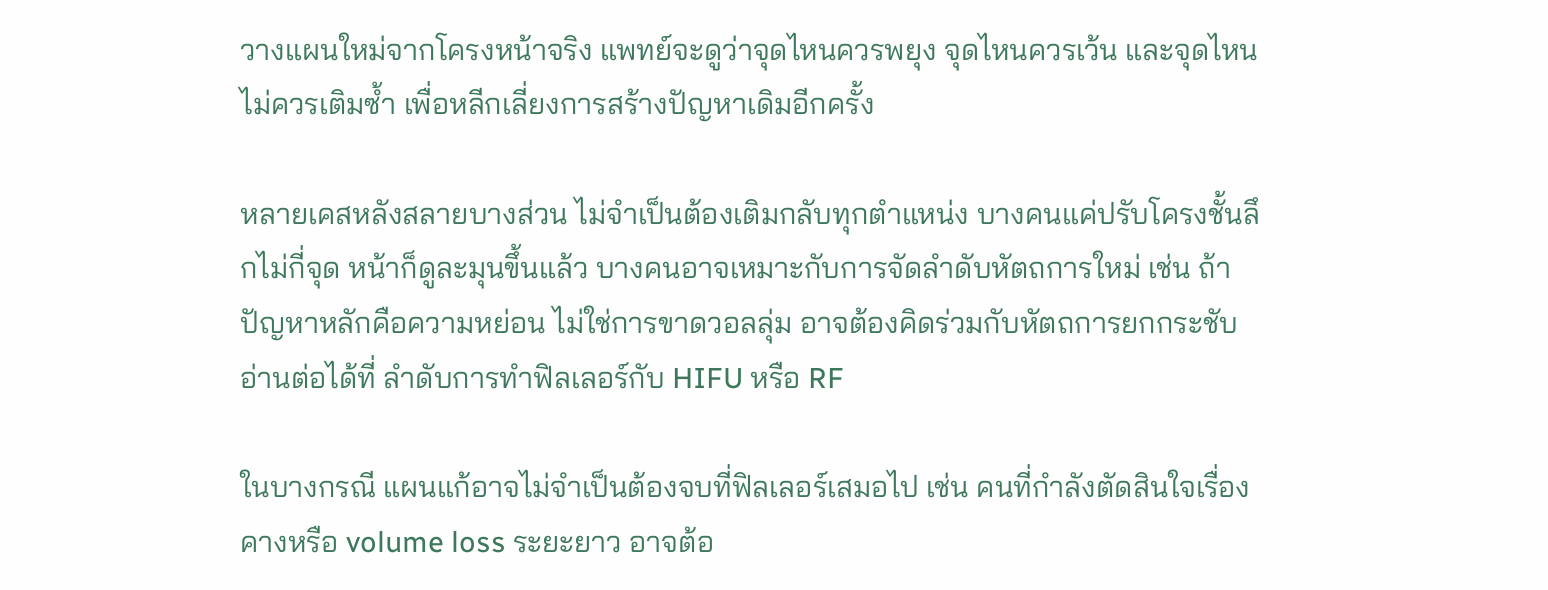วางแผนใหม่จากโครงหน้าจริง แพทย์จะดูว่าจุดไหนควรพยุง จุดไหนควรเว้น และจุดไหนไม่ควรเติมซ้ำ เพื่อหลีกเลี่ยงการสร้างปัญหาเดิมอีกครั้ง

หลายเคสหลังสลายบางส่วน ไม่จำเป็นต้องเติมกลับทุกตำแหน่ง บางคนแค่ปรับโครงชั้นลึกไม่กี่จุด หน้าก็ดูละมุนขึ้นแล้ว บางคนอาจเหมาะกับการจัดลำดับหัตถการใหม่ เช่น ถ้าปัญหาหลักคือความหย่อน ไม่ใช่การขาดวอลลุ่ม อาจต้องคิดร่วมกับหัตถการยกกระชับ อ่านต่อได้ที่ ลำดับการทำฟิลเลอร์กับ HIFU หรือ RF

ในบางกรณี แผนแก้อาจไม่จำเป็นต้องจบที่ฟิลเลอร์เสมอไป เช่น คนที่กำลังตัดสินใจเรื่องคางหรือ volume loss ระยะยาว อาจต้อ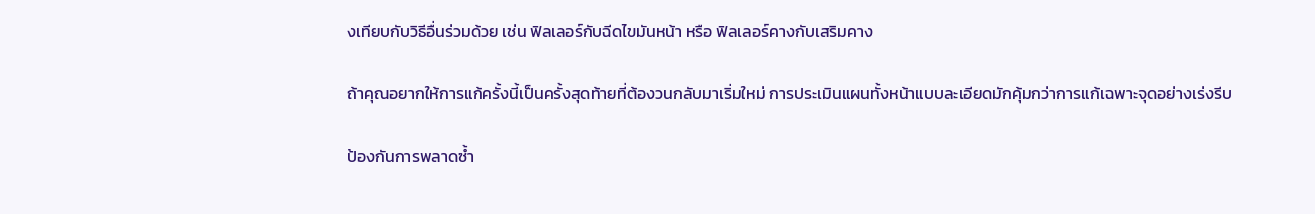งเทียบกับวิธีอื่นร่วมด้วย เช่น ฟิลเลอร์กับฉีดไขมันหน้า หรือ ฟิลเลอร์คางกับเสริมคาง

ถ้าคุณอยากให้การแก้ครั้งนี้เป็นครั้งสุดท้ายที่ต้องวนกลับมาเริ่มใหม่ การประเมินแผนทั้งหน้าแบบละเอียดมักคุ้มกว่าการแก้เฉพาะจุดอย่างเร่งรีบ

ป้องกันการพลาดซ้ำ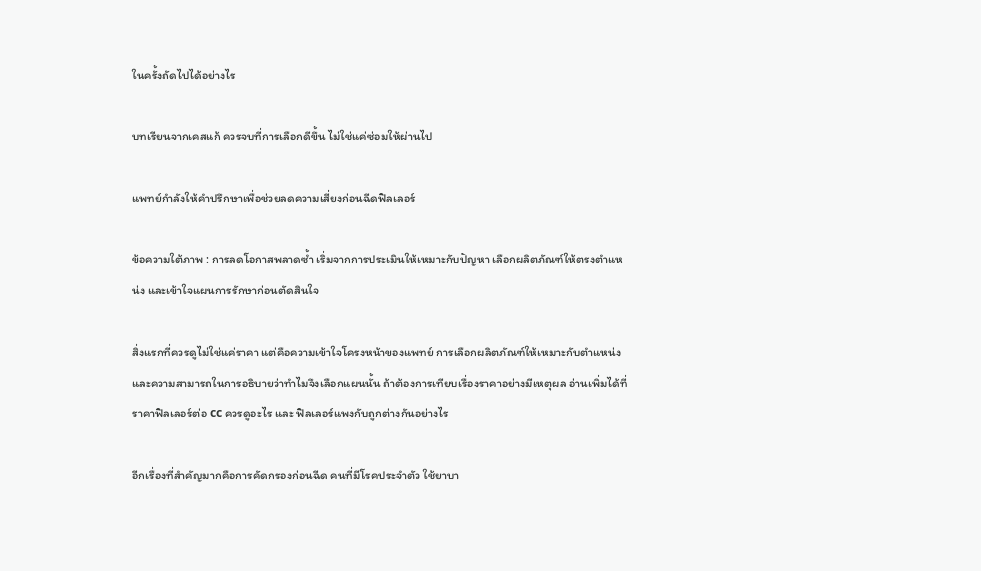ในครั้งถัดไปได้อย่างไร

บทเรียนจากเคสแก้ ควรจบที่การเลือกดีขึ้น ไม่ใช่แค่ซ่อมให้ผ่านไป

แพทย์กำลังให้คำปรึกษาเพื่อช่วยลดความเสี่ยงก่อนฉีดฟิลเลอร์

ข้อความใต้ภาพ : การลดโอกาสพลาดซ้ำ เริ่มจากการประเมินให้เหมาะกับปัญหา เลือกผลิตภัณฑ์ให้ตรงตำแหน่ง และเข้าใจแผนการรักษาก่อนตัดสินใจ

สิ่งแรกที่ควรดูไม่ใช่แค่ราคา แต่คือความเข้าใจโครงหน้าของแพทย์ การเลือกผลิตภัณฑ์ให้เหมาะกับตำแหน่ง และความสามารถในการอธิบายว่าทำไมจึงเลือกแผนนั้น ถ้าต้องการเทียบเรื่องราคาอย่างมีเหตุผล อ่านเพิ่มได้ที่ ราคาฟิลเลอร์ต่อ cc ควรดูอะไร และ ฟิลเลอร์แพงกับถูกต่างกันอย่างไร

อีกเรื่องที่สำคัญมากคือการคัดกรองก่อนฉีด คนที่มีโรคประจำตัว ใช้ยาบา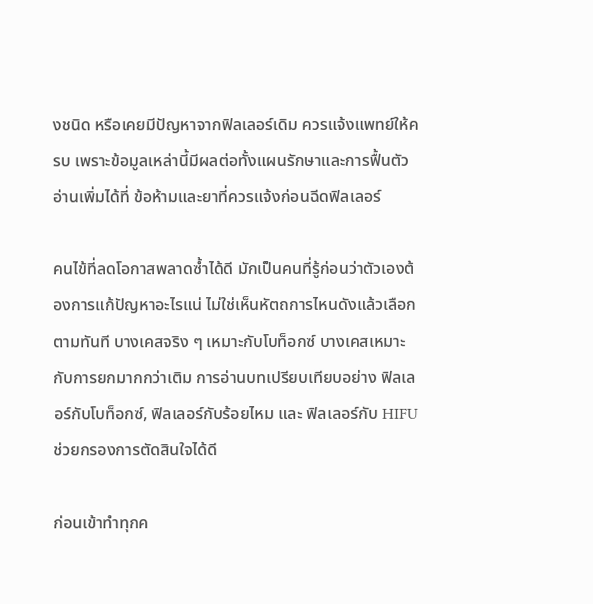งชนิด หรือเคยมีปัญหาจากฟิลเลอร์เดิม ควรแจ้งแพทย์ให้ครบ เพราะข้อมูลเหล่านี้มีผลต่อทั้งแผนรักษาและการฟื้นตัว อ่านเพิ่มได้ที่ ข้อห้ามและยาที่ควรแจ้งก่อนฉีดฟิลเลอร์

คนไข้ที่ลดโอกาสพลาดซ้ำได้ดี มักเป็นคนที่รู้ก่อนว่าตัวเองต้องการแก้ปัญหาอะไรแน่ ไม่ใช่เห็นหัตถการไหนดังแล้วเลือกตามทันที บางเคสจริง ๆ เหมาะกับโบท็อกซ์ บางเคสเหมาะกับการยกมากกว่าเติม การอ่านบทเปรียบเทียบอย่าง ฟิลเลอร์กับโบท็อกซ์, ฟิลเลอร์กับร้อยไหม และ ฟิลเลอร์กับ HIFU ช่วยกรองการตัดสินใจได้ดี

ก่อนเข้าทำทุกค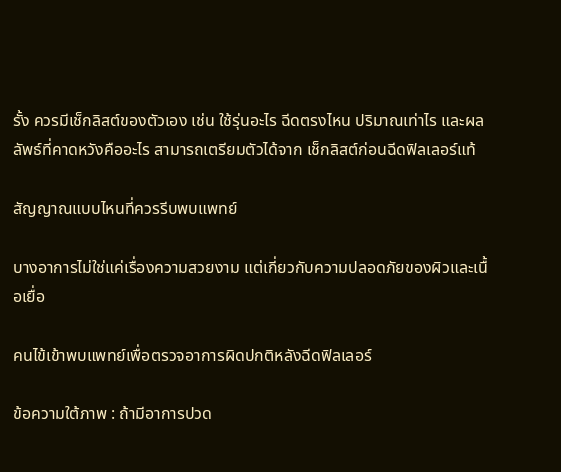รั้ง ควรมีเช็กลิสต์ของตัวเอง เช่น ใช้รุ่นอะไร ฉีดตรงไหน ปริมาณเท่าไร และผลลัพธ์ที่คาดหวังคืออะไร สามารถเตรียมตัวได้จาก เช็กลิสต์ก่อนฉีดฟิลเลอร์แท้

สัญญาณแบบไหนที่ควรรีบพบแพทย์

บางอาการไม่ใช่แค่เรื่องความสวยงาม แต่เกี่ยวกับความปลอดภัยของผิวและเนื้อเยื่อ

คนไข้เข้าพบแพทย์เพื่อตรวจอาการผิดปกติหลังฉีดฟิลเลอร์

ข้อความใต้ภาพ : ถ้ามีอาการปวด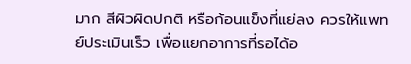มาก สีผิวผิดปกติ หรือก้อนแข็งที่แย่ลง ควรให้แพทย์ประเมินเร็ว เพื่อแยกอาการที่รอได้อ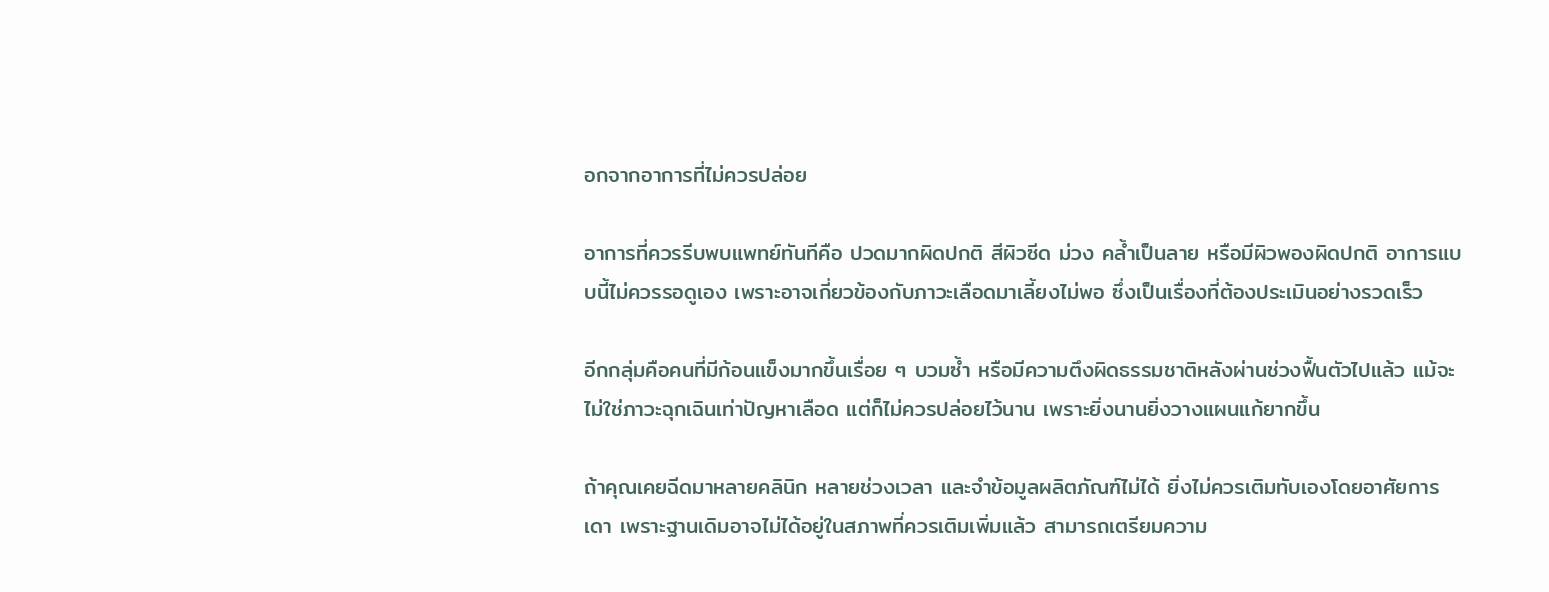อกจากอาการที่ไม่ควรปล่อย

อาการที่ควรรีบพบแพทย์ทันทีคือ ปวดมากผิดปกติ สีผิวซีด ม่วง คล้ำเป็นลาย หรือมีผิวพองผิดปกติ อาการแบบนี้ไม่ควรรอดูเอง เพราะอาจเกี่ยวข้องกับภาวะเลือดมาเลี้ยงไม่พอ ซึ่งเป็นเรื่องที่ต้องประเมินอย่างรวดเร็ว

อีกกลุ่มคือคนที่มีก้อนแข็งมากขึ้นเรื่อย ๆ บวมซ้ำ หรือมีความตึงผิดธรรมชาติหลังผ่านช่วงฟื้นตัวไปแล้ว แม้จะไม่ใช่ภาวะฉุกเฉินเท่าปัญหาเลือด แต่ก็ไม่ควรปล่อยไว้นาน เพราะยิ่งนานยิ่งวางแผนแก้ยากขึ้น

ถ้าคุณเคยฉีดมาหลายคลินิก หลายช่วงเวลา และจำข้อมูลผลิตภัณฑ์ไม่ได้ ยิ่งไม่ควรเติมทับเองโดยอาศัยการเดา เพราะฐานเดิมอาจไม่ได้อยู่ในสภาพที่ควรเติมเพิ่มแล้ว สามารถเตรียมความ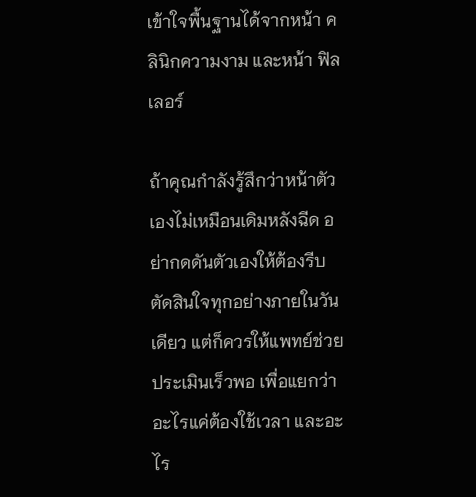เข้าใจพื้นฐานได้จากหน้า คลินิกความงาม และหน้า ฟิลเลอร์

ถ้าคุณกำลังรู้สึกว่าหน้าตัวเองไม่เหมือนเดิมหลังฉีด อย่ากดดันตัวเองให้ต้องรีบตัดสินใจทุกอย่างภายในวันเดียว แต่ก็ควรให้แพทย์ช่วยประเมินเร็วพอ เพื่อแยกว่าอะไรแค่ต้องใช้เวลา และอะไร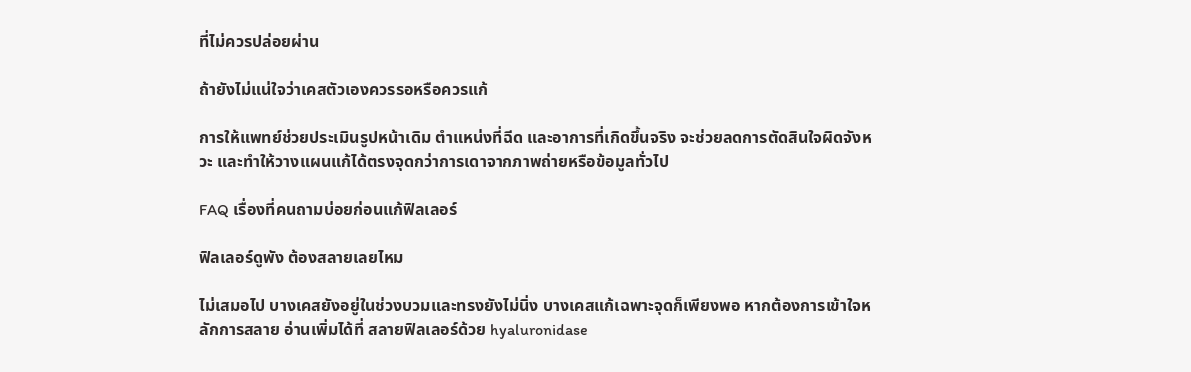ที่ไม่ควรปล่อยผ่าน

ถ้ายังไม่แน่ใจว่าเคสตัวเองควรรอหรือควรแก้

การให้แพทย์ช่วยประเมินรูปหน้าเดิม ตำแหน่งที่ฉีด และอาการที่เกิดขึ้นจริง จะช่วยลดการตัดสินใจผิดจังหวะ และทำให้วางแผนแก้ได้ตรงจุดกว่าการเดาจากภาพถ่ายหรือข้อมูลทั่วไป

FAQ เรื่องที่คนถามบ่อยก่อนแก้ฟิลเลอร์

ฟิลเลอร์ดูพัง ต้องสลายเลยไหม

ไม่เสมอไป บางเคสยังอยู่ในช่วงบวมและทรงยังไม่นิ่ง บางเคสแก้เฉพาะจุดก็เพียงพอ หากต้องการเข้าใจหลักการสลาย อ่านเพิ่มได้ที่ สลายฟิลเลอร์ด้วย hyaluronidase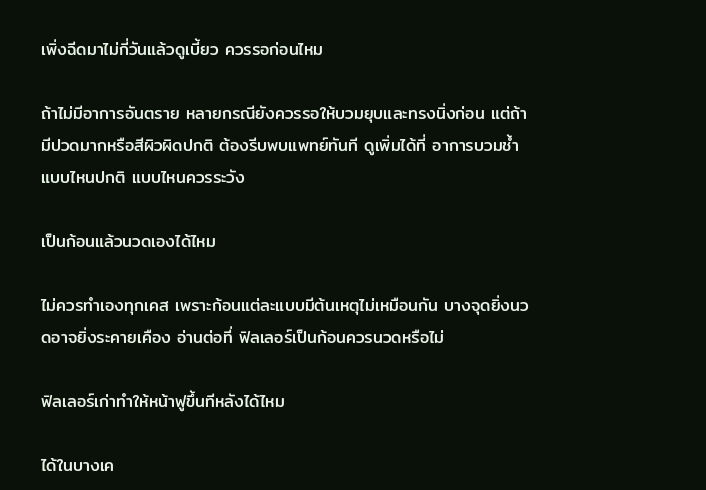เพิ่งฉีดมาไม่กี่วันแล้วดูเบี้ยว ควรรอก่อนไหม

ถ้าไม่มีอาการอันตราย หลายกรณียังควรรอให้บวมยุบและทรงนิ่งก่อน แต่ถ้ามีปวดมากหรือสีผิวผิดปกติ ต้องรีบพบแพทย์ทันที ดูเพิ่มได้ที่ อาการบวมช้ำแบบไหนปกติ แบบไหนควรระวัง

เป็นก้อนแล้วนวดเองได้ไหม

ไม่ควรทำเองทุกเคส เพราะก้อนแต่ละแบบมีต้นเหตุไม่เหมือนกัน บางจุดยิ่งนวดอาจยิ่งระคายเคือง อ่านต่อที่ ฟิลเลอร์เป็นก้อนควรนวดหรือไม่

ฟิลเลอร์เก่าทำให้หน้าฟูขึ้นทีหลังได้ไหม

ได้ในบางเค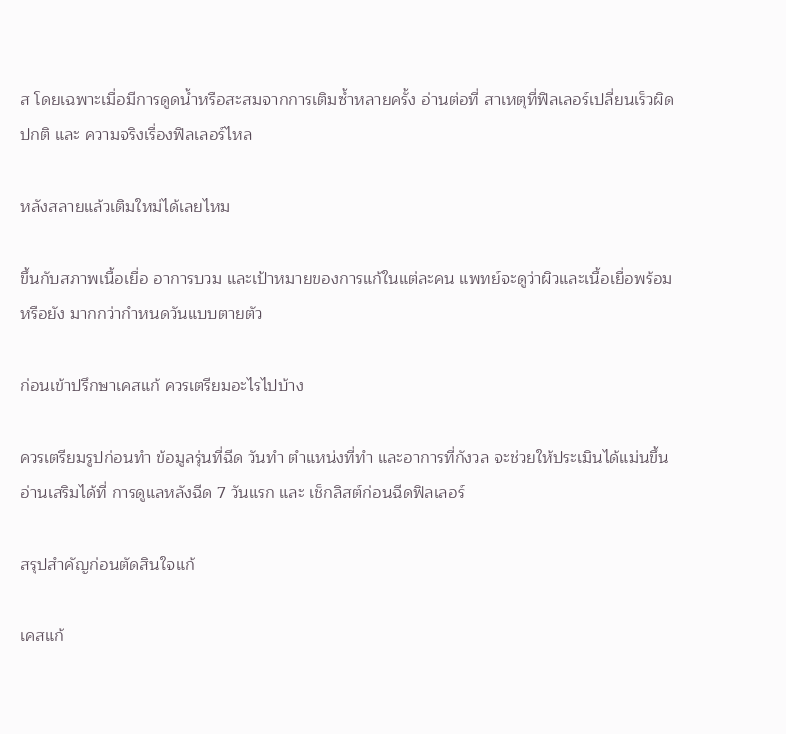ส โดยเฉพาะเมื่อมีการดูดน้ำหรือสะสมจากการเติมซ้ำหลายครั้ง อ่านต่อที่ สาเหตุที่ฟิลเลอร์เปลี่ยนเร็วผิดปกติ และ ความจริงเรื่องฟิลเลอร์ไหล

หลังสลายแล้วเติมใหม่ได้เลยไหม

ขึ้นกับสภาพเนื้อเยื่อ อาการบวม และเป้าหมายของการแก้ในแต่ละคน แพทย์จะดูว่าผิวและเนื้อเยื่อพร้อมหรือยัง มากกว่ากำหนดวันแบบตายตัว

ก่อนเข้าปรึกษาเคสแก้ ควรเตรียมอะไรไปบ้าง

ควรเตรียมรูปก่อนทำ ข้อมูลรุ่นที่ฉีด วันทำ ตำแหน่งที่ทำ และอาการที่กังวล จะช่วยให้ประเมินได้แม่นขึ้น อ่านเสริมได้ที่ การดูแลหลังฉีด 7 วันแรก และ เช็กลิสต์ก่อนฉีดฟิลเลอร์

สรุปสำคัญก่อนตัดสินใจแก้

เคสแก้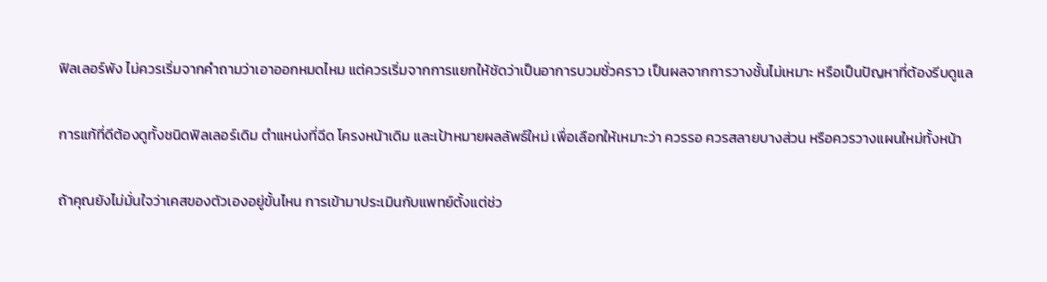ฟิลเลอร์พัง ไม่ควรเริ่มจากคำถามว่าเอาออกหมดไหม แต่ควรเริ่มจากการแยกให้ชัดว่าเป็นอาการบวมชั่วคราว เป็นผลจากการวางชั้นไม่เหมาะ หรือเป็นปัญหาที่ต้องรีบดูแล

การแก้ที่ดีต้องดูทั้งชนิดฟิลเลอร์เดิม ตำแหน่งที่ฉีด โครงหน้าเดิม และเป้าหมายผลลัพธ์ใหม่ เพื่อเลือกให้เหมาะว่า ควรรอ ควรสลายบางส่วน หรือควรวางแผนใหม่ทั้งหน้า

ถ้าคุณยังไม่มั่นใจว่าเคสของตัวเองอยู่ขั้นไหน การเข้ามาประเมินกับแพทย์ตั้งแต่ช่ว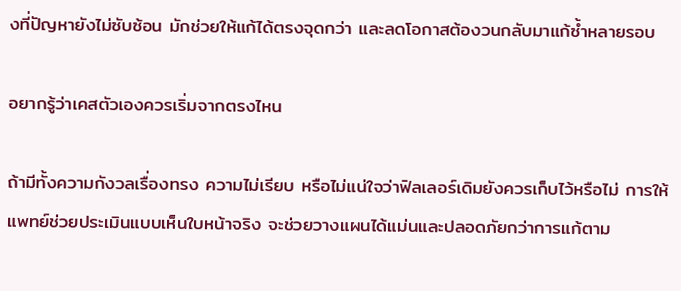งที่ปัญหายังไม่ซับซ้อน มักช่วยให้แก้ได้ตรงจุดกว่า และลดโอกาสต้องวนกลับมาแก้ซ้ำหลายรอบ

อยากรู้ว่าเคสตัวเองควรเริ่มจากตรงไหน

ถ้ามีทั้งความกังวลเรื่องทรง ความไม่เรียบ หรือไม่แน่ใจว่าฟิลเลอร์เดิมยังควรเก็บไว้หรือไม่ การให้แพทย์ช่วยประเมินแบบเห็นใบหน้าจริง จะช่วยวางแผนได้แม่นและปลอดภัยกว่าการแก้ตาม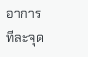อาการทีละจุด